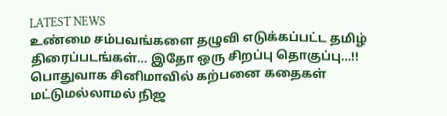LATEST NEWS
உண்மை சம்பவங்களை தழுவி எடுக்கப்பட்ட தமிழ் திரைப்படங்கள்… இதோ ஒரு சிறப்பு தொகுப்பு…!!
பொதுவாக சினிமாவில் கற்பனை கதைகள் மட்டுமல்லாமல் நிஜ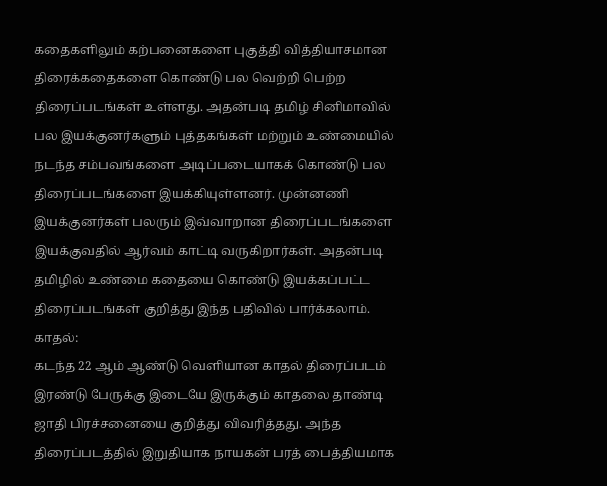கதைகளிலும் கற்பனைகளை புகுத்தி வித்தியாசமான திரைக்கதைகளை கொண்டு பல வெற்றி பெற்ற திரைப்படங்கள் உள்ளது. அதன்படி தமிழ் சினிமாவில் பல இயக்குனர்களும் புத்தகங்கள் மற்றும் உண்மையில் நடந்த சம்பவங்களை அடிப்படையாகக் கொண்டு பல திரைப்படங்களை இயக்கியுள்ளனர். முன்னணி இயக்குனர்கள் பலரும் இவ்வாறான திரைப்படங்களை இயக்குவதில் ஆர்வம் காட்டி வருகிறார்கள். அதன்படி தமிழில் உண்மை கதையை கொண்டு இயக்கப்பட்ட திரைப்படங்கள் குறித்து இந்த பதிவில் பார்க்கலாம்.
காதல்:
கடந்த 22 ஆம் ஆண்டு வெளியான காதல் திரைப்படம் இரண்டு பேருக்கு இடையே இருக்கும் காதலை தாண்டி ஜாதி பிரச்சனையை குறித்து விவரித்தது. அந்த திரைப்படத்தில் இறுதியாக நாயகன் பரத் பைத்தியமாக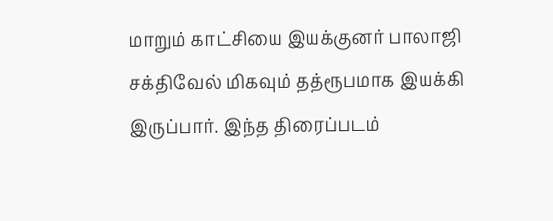மாறும் காட்சியை இயக்குனர் பாலாஜி சக்திவேல் மிகவும் தத்ரூபமாக இயக்கி இருப்பார். இந்த திரைப்படம்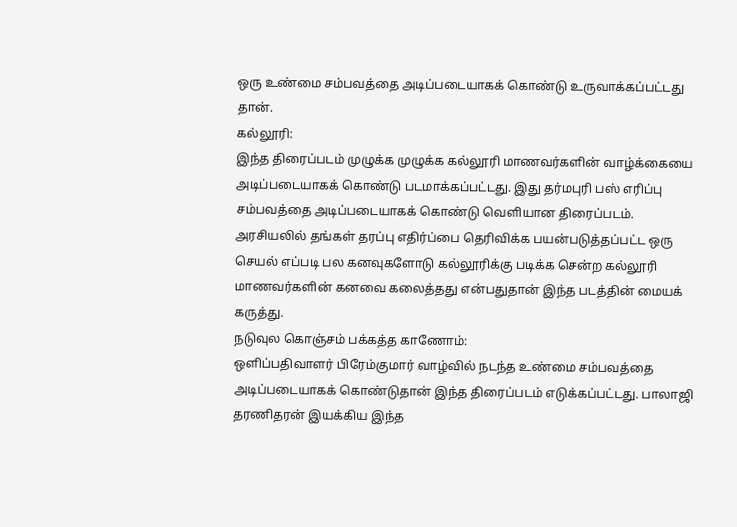ஒரு உண்மை சம்பவத்தை அடிப்படையாகக் கொண்டு உருவாக்கப்பட்டது தான்.
கல்லூரி:
இந்த திரைப்படம் முழுக்க முழுக்க கல்லூரி மாணவர்களின் வாழ்க்கையை அடிப்படையாகக் கொண்டு படமாக்கப்பட்டது. இது தர்மபுரி பஸ் எரிப்பு சம்பவத்தை அடிப்படையாகக் கொண்டு வெளியான திரைப்படம். அரசியலில் தங்கள் தரப்பு எதிர்ப்பை தெரிவிக்க பயன்படுத்தப்பட்ட ஒரு செயல் எப்படி பல கனவுகளோடு கல்லூரிக்கு படிக்க சென்ற கல்லூரி மாணவர்களின் கனவை கலைத்தது என்பதுதான் இந்த படத்தின் மையக் கருத்து.
நடுவுல கொஞ்சம் பக்கத்த காணோம்:
ஒளிப்பதிவாளர் பிரேம்குமார் வாழ்வில் நடந்த உண்மை சம்பவத்தை அடிப்படையாகக் கொண்டுதான் இந்த திரைப்படம் எடுக்கப்பட்டது. பாலாஜி தரணிதரன் இயக்கிய இந்த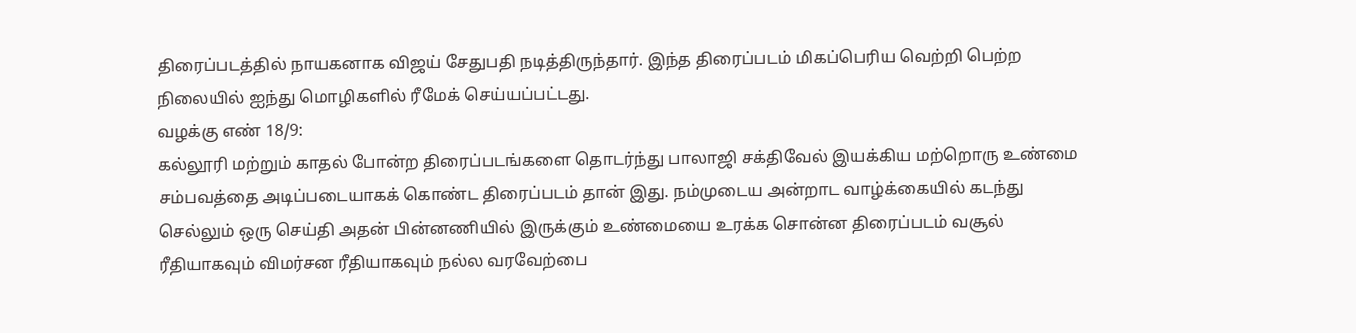திரைப்படத்தில் நாயகனாக விஜய் சேதுபதி நடித்திருந்தார். இந்த திரைப்படம் மிகப்பெரிய வெற்றி பெற்ற நிலையில் ஐந்து மொழிகளில் ரீமேக் செய்யப்பட்டது.
வழக்கு எண் 18/9:
கல்லூரி மற்றும் காதல் போன்ற திரைப்படங்களை தொடர்ந்து பாலாஜி சக்திவேல் இயக்கிய மற்றொரு உண்மை சம்பவத்தை அடிப்படையாகக் கொண்ட திரைப்படம் தான் இது. நம்முடைய அன்றாட வாழ்க்கையில் கடந்து செல்லும் ஒரு செய்தி அதன் பின்னணியில் இருக்கும் உண்மையை உரக்க சொன்ன திரைப்படம் வசூல் ரீதியாகவும் விமர்சன ரீதியாகவும் நல்ல வரவேற்பை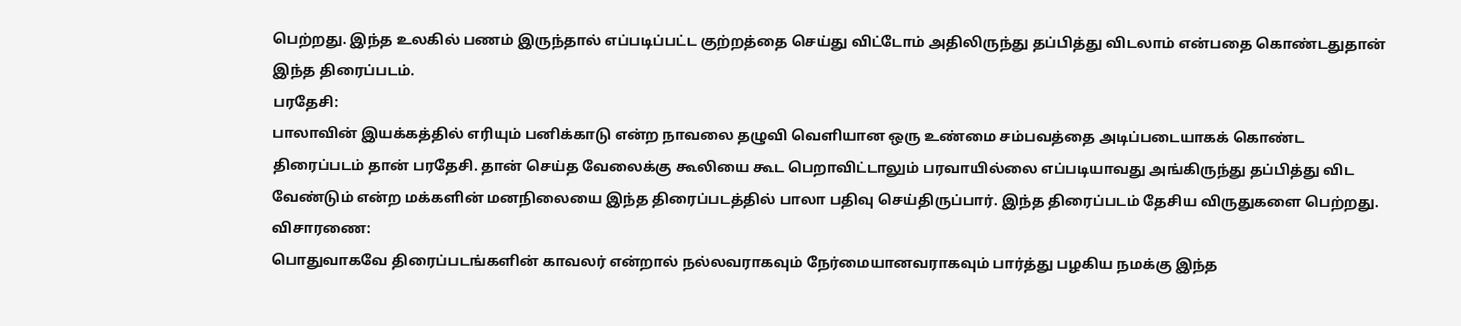பெற்றது. இந்த உலகில் பணம் இருந்தால் எப்படிப்பட்ட குற்றத்தை செய்து விட்டோம் அதிலிருந்து தப்பித்து விடலாம் என்பதை கொண்டதுதான் இந்த திரைப்படம்.
பரதேசி:
பாலாவின் இயக்கத்தில் எரியும் பனிக்காடு என்ற நாவலை தழுவி வெளியான ஒரு உண்மை சம்பவத்தை அடிப்படையாகக் கொண்ட திரைப்படம் தான் பரதேசி. தான் செய்த வேலைக்கு கூலியை கூட பெறாவிட்டாலும் பரவாயில்லை எப்படியாவது அங்கிருந்து தப்பித்து விட வேண்டும் என்ற மக்களின் மனநிலையை இந்த திரைப்படத்தில் பாலா பதிவு செய்திருப்பார். இந்த திரைப்படம் தேசிய விருதுகளை பெற்றது.
விசாரணை:
பொதுவாகவே திரைப்படங்களின் காவலர் என்றால் நல்லவராகவும் நேர்மையானவராகவும் பார்த்து பழகிய நமக்கு இந்த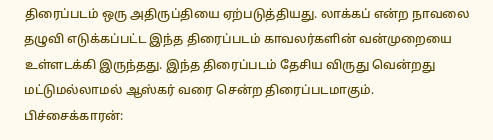திரைப்படம் ஒரு அதிருப்தியை ஏற்படுத்தியது. லாக்கப் என்ற நாவலை தழுவி எடுக்கப்பட்ட இந்த திரைப்படம் காவலர்களின் வன்முறையை உள்ளடக்கி இருந்தது. இந்த திரைப்படம் தேசிய விருது வென்றது மட்டுமல்லாமல் ஆஸ்கர் வரை சென்ற திரைப்படமாகும்.
பிச்சைக்காரன்: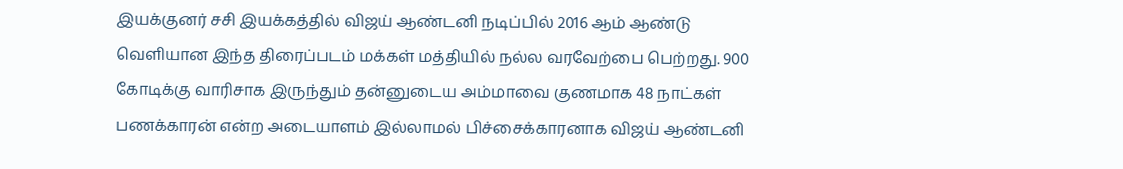இயக்குனர் சசி இயக்கத்தில் விஜய் ஆண்டனி நடிப்பில் 2016 ஆம் ஆண்டு வெளியான இந்த திரைப்படம் மக்கள் மத்தியில் நல்ல வரவேற்பை பெற்றது. 900 கோடிக்கு வாரிசாக இருந்தும் தன்னுடைய அம்மாவை குணமாக 48 நாட்கள் பணக்காரன் என்ற அடையாளம் இல்லாமல் பிச்சைக்காரனாக விஜய் ஆண்டனி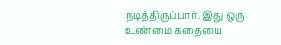நடித்திருப்பார். இது ஒரு உண்மை கதையை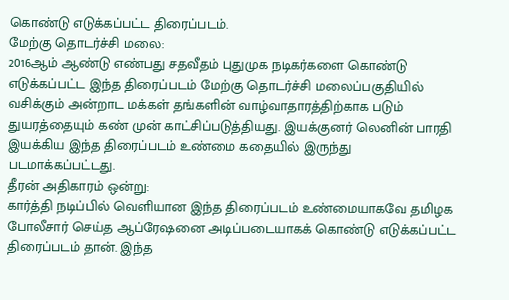கொண்டு எடுக்கப்பட்ட திரைப்படம்.
மேற்கு தொடர்ச்சி மலை:
2016ஆம் ஆண்டு எண்பது சதவீதம் புதுமுக நடிகர்களை கொண்டு எடுக்கப்பட்ட இந்த திரைப்படம் மேற்கு தொடர்ச்சி மலைப்பகுதியில் வசிக்கும் அன்றாட மக்கள் தங்களின் வாழ்வாதாரத்திற்காக படும் துயரத்தையும் கண் முன் காட்சிப்படுத்தியது. இயக்குனர் லெனின் பாரதி இயக்கிய இந்த திரைப்படம் உண்மை கதையில் இருந்து படமாக்கப்பட்டது.
தீரன் அதிகாரம் ஒன்று:
கார்த்தி நடிப்பில் வெளியான இந்த திரைப்படம் உண்மையாகவே தமிழக போலீசார் செய்த ஆப்ரேஷனை அடிப்படையாகக் கொண்டு எடுக்கப்பட்ட திரைப்படம் தான். இந்த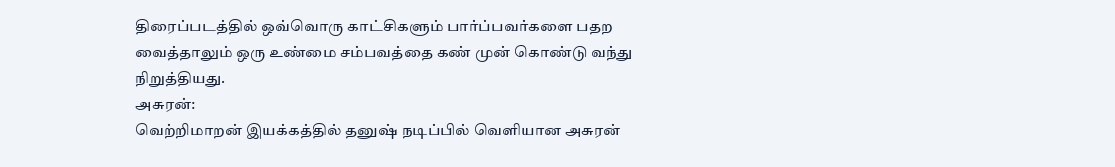திரைப்படத்தில் ஒவ்வொரு காட்சிகளும் பார்ப்பவர்களை பதற வைத்தாலும் ஒரு உண்மை சம்பவத்தை கண் முன் கொண்டு வந்து நிறுத்தியது.
அசுரன்:
வெற்றிமாறன் இயக்கத்தில் தனுஷ் நடிப்பில் வெளியான அசுரன்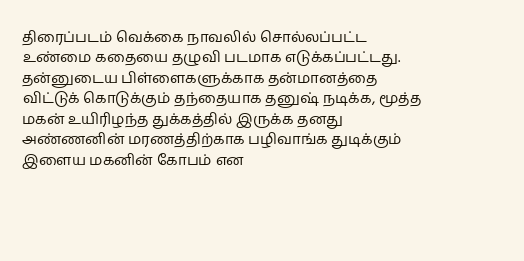திரைப்படம் வெக்கை நாவலில் சொல்லப்பட்ட உண்மை கதையை தழுவி படமாக எடுக்கப்பட்டது. தன்னுடைய பிள்ளைகளுக்காக தன்மானத்தை விட்டுக் கொடுக்கும் தந்தையாக தனுஷ் நடிக்க, மூத்த மகன் உயிரிழந்த துக்கத்தில் இருக்க தனது அண்ணனின் மரணத்திற்காக பழிவாங்க துடிக்கும் இளைய மகனின் கோபம் என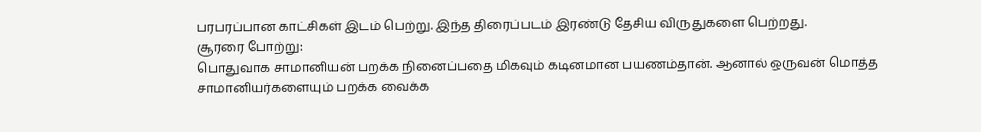பரபரப்பான காட்சிகள் இடம் பெற்று. இந்த திரைப்படம் இரண்டு தேசிய விருதுகளை பெற்றது.
சூரரை போற்று:
பொதுவாக சாமானியன் பறக்க நினைப்பதை மிகவும் கடினமான பயணம்தான். ஆனால் ஒருவன் மொத்த சாமானியர்களையும் பறக்க வைக்க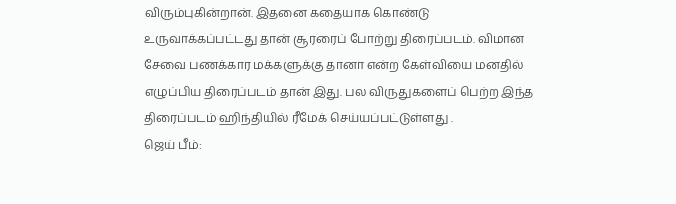விரும்புகின்றான். இதனை கதையாக கொண்டு உருவாக்கப்பட்டது தான் சூரரைப் போற்று திரைப்படம். விமான சேவை பணக்கார மக்களுக்கு தானா என்ற கேள்வியை மனதில் எழுப்பிய திரைப்படம் தான் இது. பல விருதுகளைப் பெற்ற இந்த திரைப்படம் ஹிந்தியில் ரீமேக் செய்யப்பட்டுள்ளது .
ஜெய் பீம்: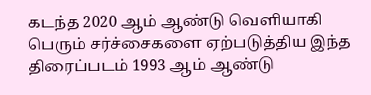கடந்த 2020 ஆம் ஆண்டு வெளியாகி பெரும் சர்ச்சைகளை ஏற்படுத்திய இந்த திரைப்படம் 1993 ஆம் ஆண்டு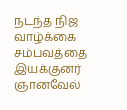நடந்த நிஜ வாழ்க்கை சம்பவத்தை இயக்குனர் ஞானவேல்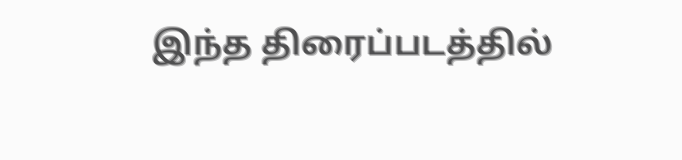இந்த திரைப்படத்தில்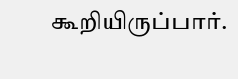கூறியிருப்பார்.